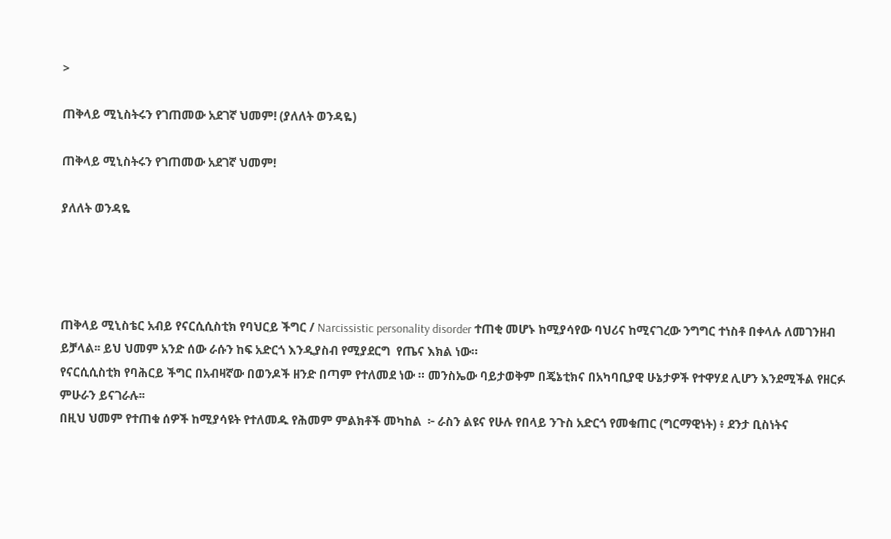>

ጠቅላይ ሚኒስትሩን የገጠመው አደገኛ ህመም! (ያለለት ወንዳዬ)

ጠቅላይ ሚኒስትሩን የገጠመው አደገኛ ህመም!

ያለለት ወንዳዬ




ጠቅላይ ሚኒስቴር አብይ የናርሲሲስቲክ የባህርይ ችግር / Narcissistic personality disorder ተጠቂ መሆኑ ከሚያሳየው ባህሪና ከሚናገረው ንግግር ተነስቶ በቀላሉ ለመገንዘብ ይቻላል፡፡ ይህ ህመም አንድ ሰው ራሱን ከፍ አድርጎ እንዲያስብ የሚያደርግ  የጤና እክል ነው።
የናርሲሲስቲክ የባሕርይ ችግር በአብዛኛው በወንዶች ዘንድ በጣም የተለመደ ነው ። መንስኤው ባይታወቅም በጄኔቲክና በአካባቢያዊ ሁኔታዎች የተዋሃደ ሊሆን እንደሚችል የዘርፉ ምሁራን ይናገራሉ፡፡
በዚህ ህመም የተጠቁ ሰዎች ከሚያሳዩት የተለመዱ የሕመም ምልክቶች መካከል  ፦ ራስን ልዩና የሁሉ የበላይ ንጉስ አድርጎ የመቁጠር (ግርማዊነት) ፥ ደንታ ቢስነትና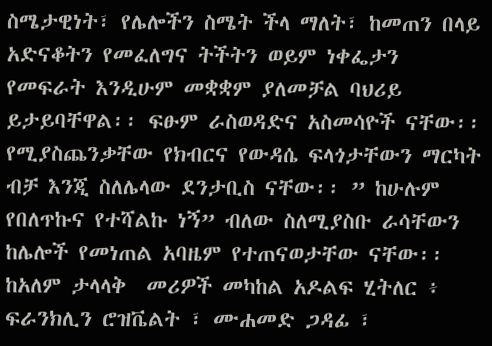ስሜታዊነት፣ የሌሎችን ስሜት ችላ ማለት፣ ከመጠን በላይ አድናቆትን የመፈለግና ትችትን ወይም ነቀፌታን የመፍራት እንዲሁም መቋቋም ያለመቻል ባህሪይ ይታይባቸዋል፡፡ ፍፁም ራስወዳድና አስመሳዮች ናቸው፡፡ የሚያስጨንቃቸው የክብርና የውዳሴ ፍላጎታቸውን ማርካት ብቻ እንጂ ስለሌላው ደንታቢስ ናቸው፡፡ ” ከሁሉም የበለጥኩና የተሻልኩ ነኝ” ብለው ስለሚያስቡ ራሳቸውን ከሌሎች የመነጠል አባዜም የተጠናወታቸው ናቸው፡፡
ከአለም ታላላቅ  መሪዎች መካከል አዶልፍ ሂትለር ፥ ፍራንክሊን ሮዝቬልት ፣ ሙሐመድ ጋዳፊ ፣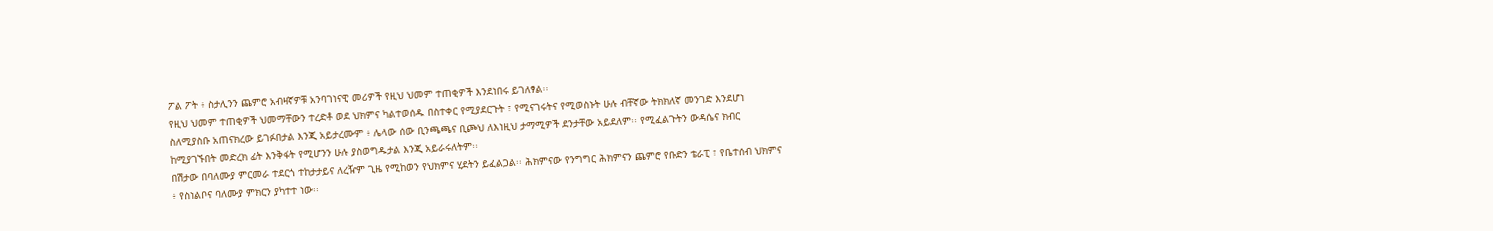ፖል ፖት ፥ ስታሊንን ጨምሮ አብዛኛዎቹ አንባገነናዊ መሪዎች የዚህ ህመም ተጠቂዎች እንደነበሩ ይገለፃል፡፡
የዚህ ህመም ተጠቂዎች ህመማቸውን ተረድቶ ወደ ህክምና ካልተወሰዱ በስተቀር የሚያደርጉት ፣ የሚናገሩትና የሚወስኑት ሁሉ ብቸኛው ትክክለኛ መንገድ እንደሆነ ስለሚያስቡ አጠናክረው ይገፉበታል እንጂ አይታረሙም ፥ ሌላው ሰው ቢንጫጫና ቢጮህ ለእነዚህ ታማሚዎች ደንታቸው አይደለም፡፡ የሚፈልጉትን ውዳሴና ክብር ከሚያገኙበት መድረክ ፊት እንቅፋት የሚሆንን ሁሉ ያስወግዱታል እንጂ አይራሩለትም፡፡
በሽታው በባለሙያ ምርመራ ተደርጎ ተከታታይና ለረዥም ጊዜ የሚከወን የህክምና ሂደትን ይፈልጋል፡፡ ሕክምናው የንግግር ሕክምናን ጨምሮ የቡድን ቴራፒ ፣ የቤተሰብ ህክምና ፥ የስነልቦና ባለሙያ ምክርን ያካተተ ነው፡፡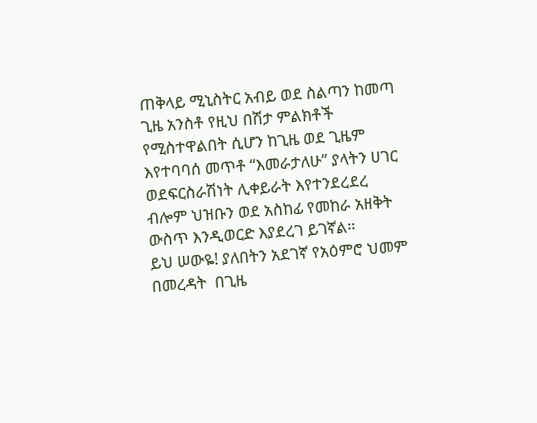ጠቅላይ ሚኒስትር አብይ ወደ ስልጣን ከመጣ ጊዜ አንስቶ የዚህ በሽታ ምልክቶች የሚስተዋልበት ሲሆን ከጊዜ ወደ ጊዜም እየተባባሰ መጥቶ “እመራታለሁ” ያላትን ሀገር ወደፍርስራሽነት ሊቀይራት እየተንደረደረ ብሎም ህዝቡን ወደ አስከፊ የመከራ አዘቅት ውስጥ እንዲወርድ እያደረገ ይገኛል፡፡
ይህ ሠውዬ! ያለበትን አደገኛ የአዕምሮ ህመም በመረዳት  በጊዜ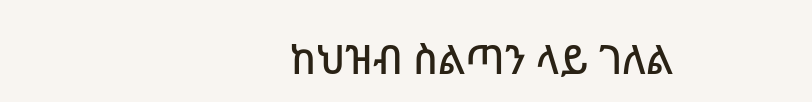ከህዝብ ስልጣን ላይ ገለል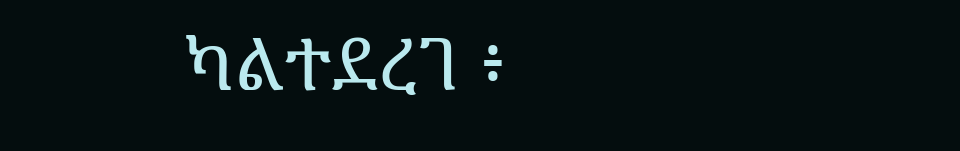ካልተደረገ ፥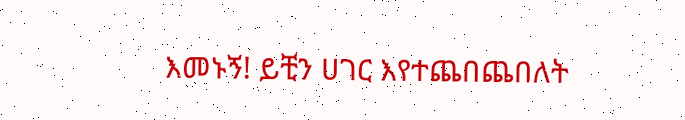እመኑኝ! ይቺን ሀገር እየተጨበጨበለት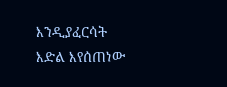እንዲያፈርሳት እድል እየሰጠነው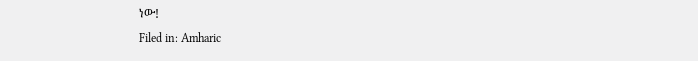ነው!
Filed in: Amharic